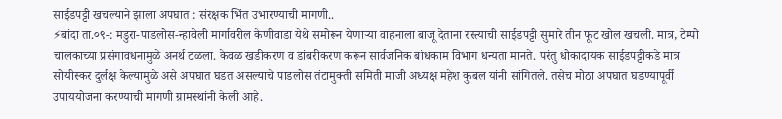साईडपट्टी खचल्याने झाला अपघात : संरक्षक भिंत उभारण्याची मागणी..
⚡बांदा ता.०९-: मडुरा-पाडलोस-न्हावेली मार्गावरील केणीवाडा येथे समोरून येणाऱ्या वाहनाला बाजू देताना रस्त्याची साईडपट्टी सुमारे तीन फूट खोल खचली. मात्र, टेम्पो चालकाच्या प्रसंगावधनामुळे अनर्थ टळला. केवळ खडीकरण व डांबरीकरण करून सार्वजनिक बांधकाम विभाग धन्यता मानते. परंतु धोकादायक साईडपट्टीकडे मात्र सोयीस्कर दुर्लक्ष केल्यामुळे असे अपघात घडत असल्याचे पाडलोस तंटामुक्ती समिती माजी अध्यक्ष महेश कुबल यांनी सांगितले. तसेच मोठा अपघात घडण्यापूर्वी उपाययोजना करण्याची मागणी ग्रामस्थांनी केली आहे.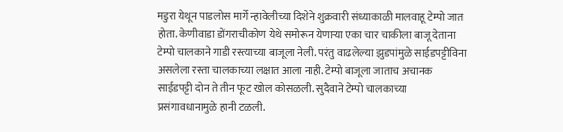मडुरा येथून पाडलोस मार्गे न्हावेलीच्या दिशेने शुक्रवारी संध्याकाळी मालवाहू टेम्पो जात होता. केणीवाडा डोंगराचीकोण येथे समोरून येणाऱ्या एका चार चाकीला बाजू देताना टेम्पो चालकाने गाडी रस्त्याच्या बाजूला नेली. परंतु वाढलेल्या झुडपांमुळे साईडपट्टीविना असलेला रस्ता चालकाच्या लक्षात आला नाही. टेम्पो बाजूला जाताच अचानक साईडपट्टी दोन ते तीन फूट खोल कोसळली. सुदैवाने टेम्पो चालकाच्या प्रसंगावधानामुळे हानी टळली.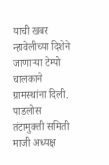याची खबर न्हावेलीच्या दिशेने जाणाऱ्या टेम्पो चालकाने ग्रामस्थांना दिली. पाडलोस तंटामुक्ती समिती माजी अध्यक्ष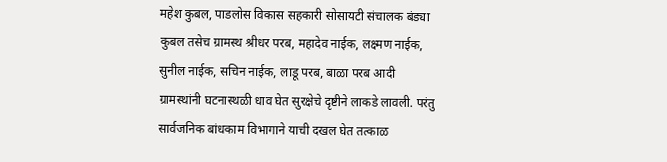महेश कुबल, पाडलोस विकास सहकारी सोसायटी संचालक बंड्या कुबल तसेच ग्रामस्थ श्रीधर परब, महादेव नाईक, लक्ष्मण नाईक, सुनील नाईक, सचिन नाईक, लाडू परब, बाळा परब आदी ग्रामस्थांनी घटनास्थळी धाव घेत सुरक्षेचे दृष्टीने लाकडे लावली. परंतु सार्वजनिक बांधकाम विभागाने याची दखल घेत तत्काळ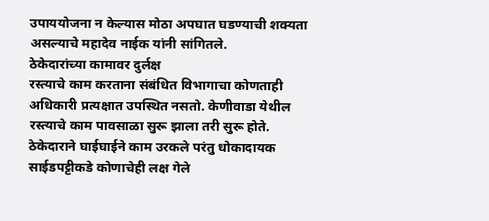उपाययोजना न केल्यास मोठा अपघात घडण्याची शक्यता असल्याचे महादेव नाईक यांनी सांगितले.
ठेकेदारांच्या कामावर दुर्लक्ष
रस्त्याचे काम करताना संबंधित विभागाचा कोणताही अधिकारी प्रत्यक्षात उपस्थित नसतो. केणीवाडा येथील रस्त्याचे काम पावसाळा सुरू झाला तरी सुरू होते. ठेकेदाराने घाईघाईने काम उरकले परंतु धोकादायक साईडपट्टीकडे कोणाचेही लक्ष गेले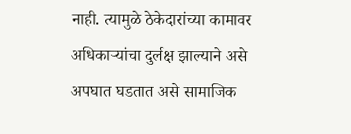नाही. त्यामुळे ठेकेदारांच्या कामावर अधिकाऱ्यांचा दुर्लक्ष झाल्याने असे अपघात घडतात असे सामाजिक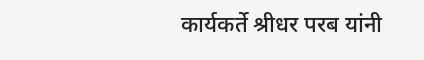कार्यकर्ते श्रीधर परब यांनी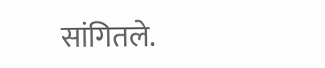सांगितले.